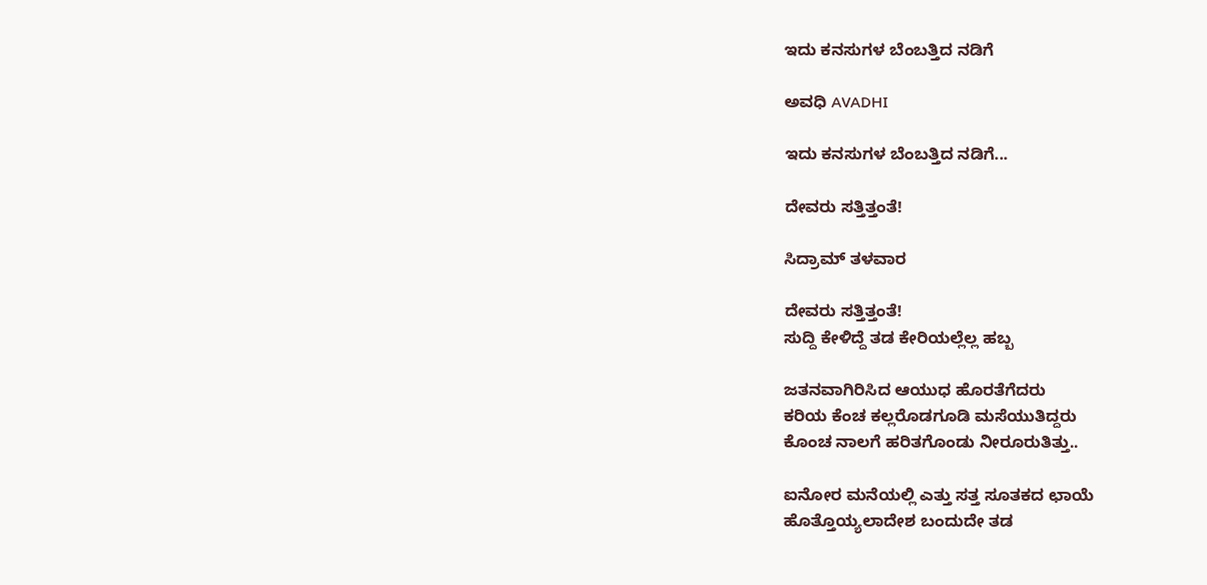ಇದು ಕನಸುಗಳ ಬೆಂಬತ್ತಿದ ನಡಿಗೆ‍

ಅವಧಿ AVADHI

ಇದು ಕನಸುಗಳ ಬೆಂಬತ್ತಿದ ನಡಿಗೆ...

ದೇವರು ಸತ್ತಿತ್ತಂತೆ!

ಸಿದ್ರಾಮ್ ತಳವಾರ

ದೇವರು ಸತ್ತಿತ್ತಂತೆ!
ಸುದ್ದಿ ಕೇಳಿದ್ದೆ ತಡ ಕೇರಿಯಲ್ಲೆಲ್ಲ ಹಬ್ಬ

ಜತನವಾಗಿರಿಸಿದ ಆಯುಧ ಹೊರತೆಗೆದರು
ಕರಿಯ ಕೆಂಚ ಕಲ್ಲರೊಡಗೂಡಿ ಮಸೆಯುತಿದ್ದರು
ಕೊಂಚ ನಾಲಗೆ ಹರಿತಗೊಂಡು ನೀರೂರುತಿತ್ತು..

ಐನೋರ ಮನೆಯಲ್ಲಿ ಎತ್ತು ಸತ್ತ ಸೂತಕದ ಛಾಯೆ
ಹೊತ್ತೊಯ್ಯಲಾದೇಶ ಬಂದುದೇ ತಡ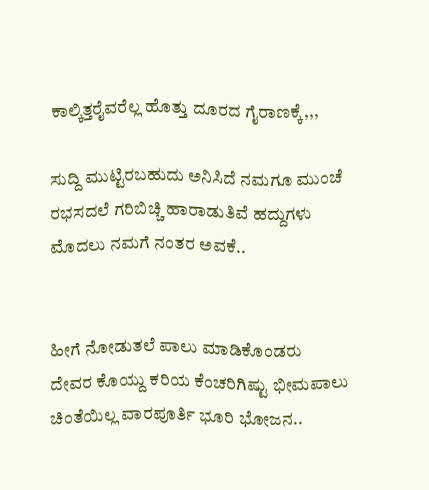ಕಾಲ್ಕಿತ್ತರೈವರೆಲ್ಲ ಹೊತ್ತು ದೂರದ ಗೈರಾಣಕ್ಕೆ,,,

ಸುದ್ದಿ ಮುಟ್ಟಿರಬಹುದು ಅನಿಸಿದೆ ನಮಗೂ ಮುಂಚೆ
ರಭಸದಲೆ ಗರಿಬಿಚ್ಚಿ ಹಾರಾಡುತಿವೆ ಹದ್ದುಗಳು
ಮೊದಲು ನಮಗೆ ನಂತರ ಅವಕೆ..


ಹೀಗೆ ನೋಡುತಲೆ ಪಾಲು ಮಾಡಿಕೊಂಡರು
ದೇವರ ಕೊಯ್ದು ಕರಿಯ ಕೆಂಚರಿಗಿಷ್ಟು ಭೀಮಪಾಲು
ಚಿಂತೆಯಿಲ್ಲ ವಾರಪೂರ್ತಿ ಭೂರಿ ಭೋಜನ..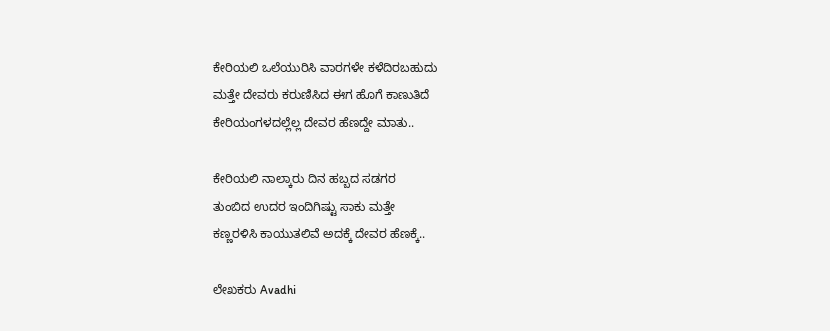ಕೇರಿಯಲಿ ಒಲೆಯುರಿಸಿ ವಾರಗಳೇ ಕಳೆದಿರಬಹುದು
ಮತ್ತೇ ದೇವರು ಕರುಣಿಸಿದ ಈಗ ಹೊಗೆ ಕಾಣುತಿದೆ
ಕೇರಿಯಂಗಳದಲ್ಲೆಲ್ಲ ದೇವರ ಹೆಣದ್ದೇ ಮಾತು..

ಕೇರಿಯಲಿ ನಾಲ್ಕಾರು ದಿನ ಹಬ್ಬದ ಸಡಗರ
ತುಂಬಿದ ಉದರ ಇಂದಿಗಿಷ್ಟು ಸಾಕು ಮತ್ತೇ
ಕಣ್ಣರಳಿಸಿ ಕಾಯುತಲಿವೆ ಅದಕ್ಕೆ ದೇವರ ಹೆಣಕ್ಕೆ..

ಲೇಖಕರು Avadhi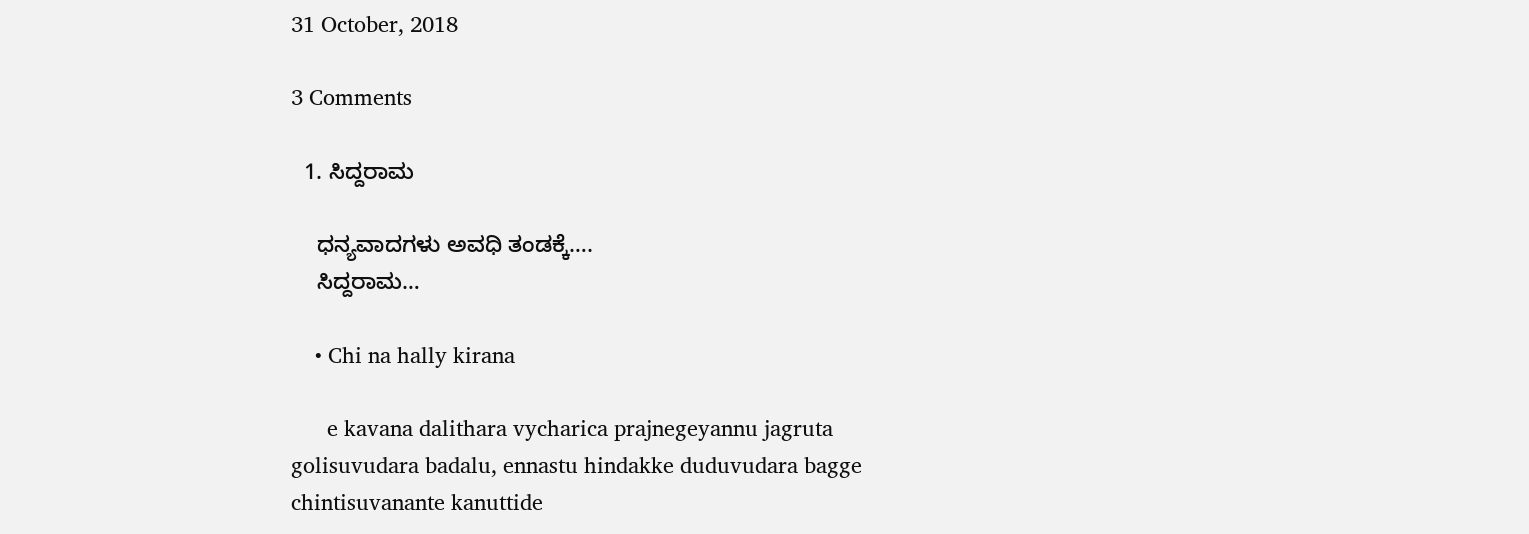31 October, 2018

3 Comments

  1. ಸಿದ್ದರಾಮ

    ಧನ್ಯವಾದಗಳು ಅವಧಿ ತಂಡಕ್ಕೆ….
    ಸಿದ್ದರಾಮ…

    • Chi na hally kirana

      e kavana dalithara vycharica prajnegeyannu jagruta golisuvudara badalu, ennastu hindakke duduvudara bagge chintisuvanante kanuttide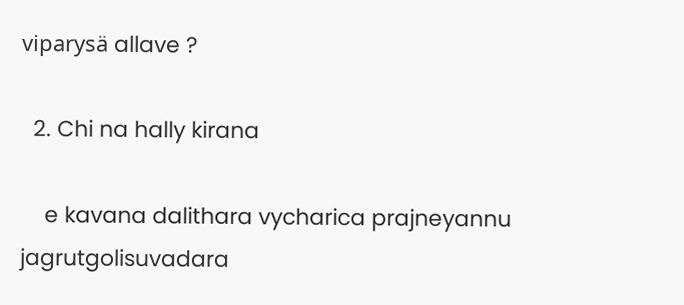viparysä allave ?

  2. Chi na hally kirana

    e kavana dalithara vycharica prajneyannu jagrutgolisuvadara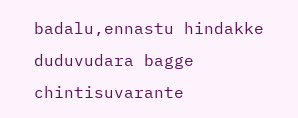badalu,ennastu hindakke duduvudara bagge chintisuvarante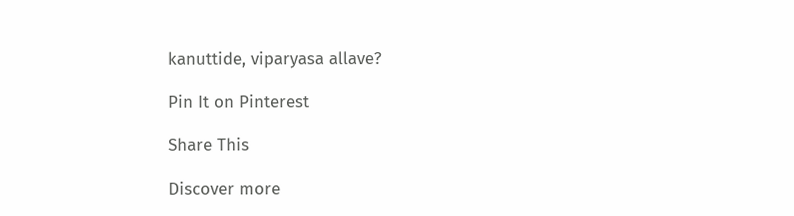kanuttide, viparyasa allave?

Pin It on Pinterest

Share This

Discover more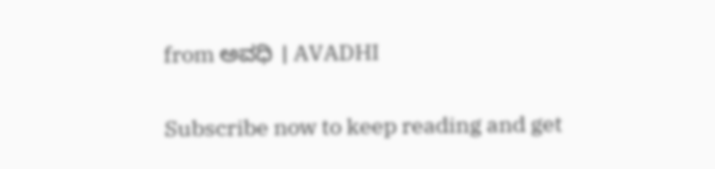from ಅವಧಿ । AVADHI

Subscribe now to keep reading and get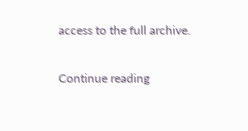access to the full archive.

Continue reading